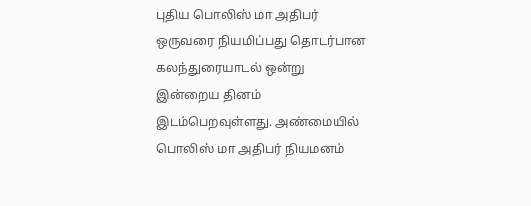புதிய பொலிஸ் மா அதிபர் ஒருவரை நியமிப்பது தொடர்பான கலந்துரையாடல் ஒன்று இன்றைய தினம் இடம்பெறவுள்ளது. அண்மையில் பொலிஸ் மா அதிபர் நியமனம்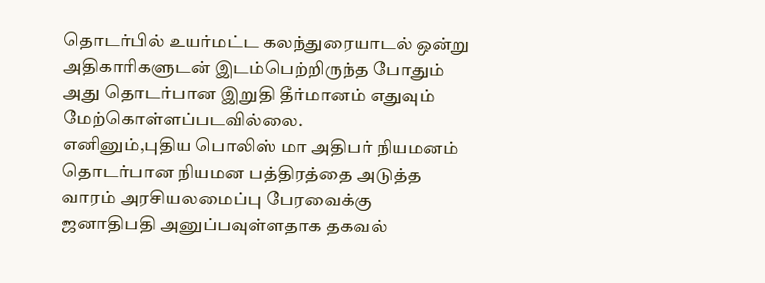தொடர்பில் உயர்மட்ட கலந்துரையாடல் ஒன்று அதிகாரிகளுடன் இடம்பெற்றிருந்த போதும் அது தொடர்பான இறுதி தீர்மானம் எதுவும் மேற்கொள்ளப்படவில்லை.
எனினும்,புதிய பொலிஸ் மா அதிபர் நியமனம் தொடர்பான நியமன பத்திரத்தை அடுத்த வாரம் அரசியலமைப்பு பேரவைக்கு ஜனாதிபதி அனுப்பவுள்ளதாக தகவல்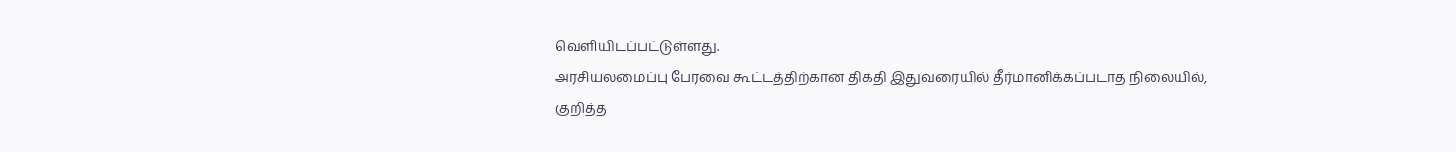வெளியிடப்பட்டுள்ளது.
அரசியலமைப்பு பேரவை கூட்டத்திற்கான திகதி இதுவரையில் தீர்மானிக்கப்படாத நிலையில்,
குறித்த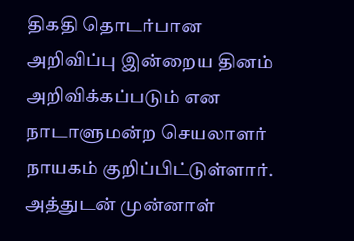திகதி தொடர்பான அறிவிப்பு இன்றைய தினம் அறிவிக்கப்படும் என நாடாளுமன்ற செயலாளர் நாயகம் குறிப்பிட்டுள்ளார்.
அத்துடன் முன்னாள்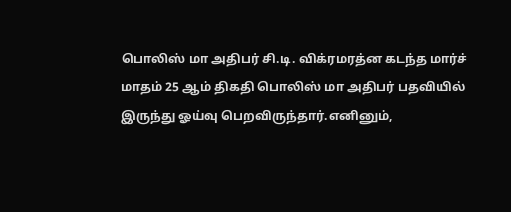பொலிஸ் மா அதிபர் சி.டி. விக்ரமரத்ன கடந்த மார்ச் மாதம் 25 ஆம் திகதி பொலிஸ் மா அதிபர் பதவியில் இருந்து ஓய்வு பெறவிருந்தார்.எனினும்,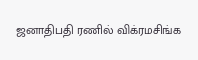ஜனாதிபதி ரணில் விக்ரமசிங்க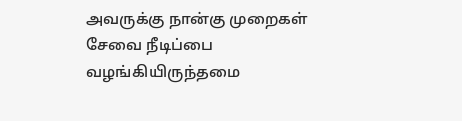அவருக்கு நான்கு முறைகள் சேவை நீடிப்பை வழங்கியிருந்தமை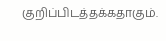குறிப்பிடத்தக்கதாகும்.